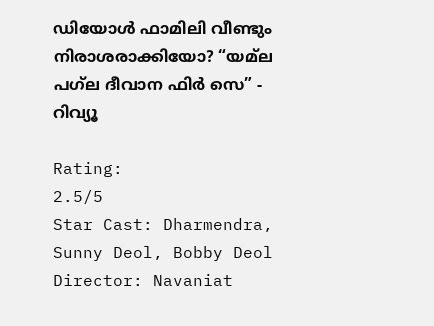ഡിയോൾ ഫാമിലി വീണ്ടും നിരാശരാക്കിയോ? “യമ്‌ല പഗ്‌ല ദീവാന ഫിര്‍ സെ” - റിവ്യൂ

Rating:
2.5/5
Star Cast: Dharmendra, Sunny Deol, Bobby Deol
Director: Navaniat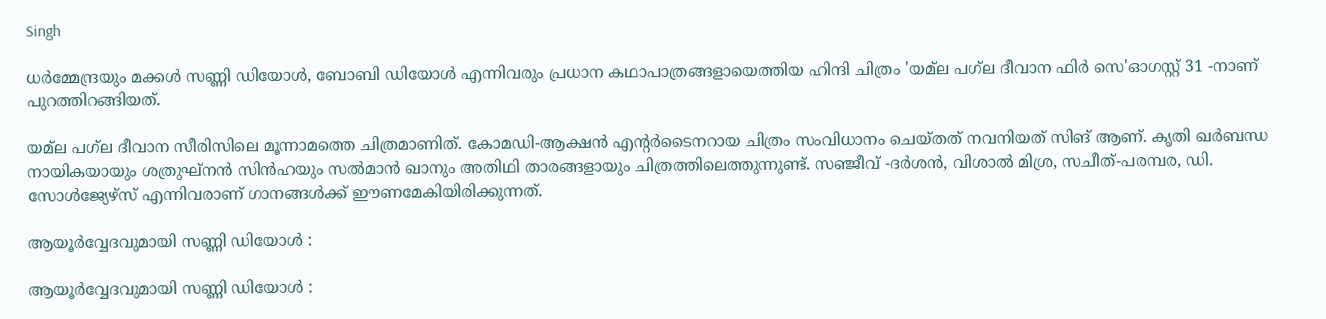Singh

ധര്‍മ്മേന്ദ്രയും മക്കൾ സണ്ണി ഡിയോള്‍, ബോബി ഡിയോള്‍ എന്നിവരും പ്രധാന കഥാപാത്രങ്ങളായെത്തിയ ഹിന്ദി ചിത്രം 'യമ്‌ല പഗ്‌ല ദീവാന ഫിർ സെ'ഓഗസ്റ്റ് 31 -നാണ് പുറത്തിറങ്ങിയത്.

യമ്‌ല പഗ്‌ല ദീവാന സീരിസിലെ മൂന്നാമത്തെ ചിത്രമാണിത്. കോമഡി-ആക്ഷന്‍ എന്റര്‍ടൈനറായ ചിത്രം സംവിധാനം ചെയ്തത് നവനിയത് സിങ് ആണ്. കൃതി ഖര്‍ബന്ധ നായികയായും ശത്രുഘ്‌നന്‍ സിന്‍ഹയും സല്‍മാന്‍ ഖാനും അതിഥി താരങ്ങളായും ചിത്രത്തിലെത്തുന്നുണ്ട്. സഞ്ജീവ് -ദര്‍ശൻ, വിശാല്‍ മിശ്ര, സചീത്-പരമ്പര, ഡി. സോൾജ്യേഴ്സ് എന്നിവരാണ് ഗാനങ്ങൾക്ക് ഈണമേകിയിരിക്കുന്നത്.

ആയൂർവ്വേദവുമായി സണ്ണി ഡിയോൾ :

ആയൂർവ്വേദവുമായി സണ്ണി ഡിയോൾ :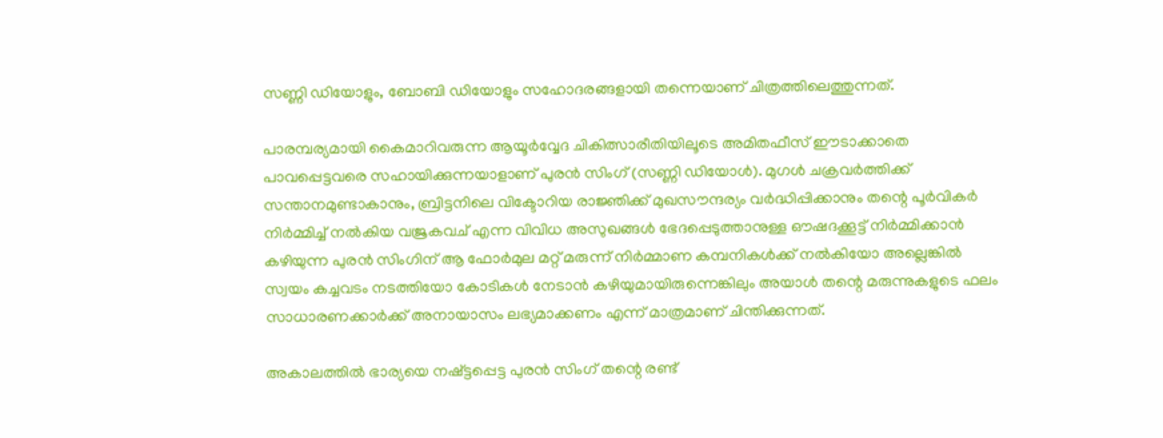സണ്ണി ഡിയോളും, ബോബി ഡിയോളും സഹോദരങ്ങളായി തന്നെയാണ് ചിത്രത്തിലെത്തുന്നത്.

പാരമ്പര്യമായി കൈമാറിവരുന്ന ആയൂർവ്വേദ ചികിത്സാരീതിയിലൂടെ അമിതഫീസ് ഈടാക്കാതെ പാവപ്പെട്ടവരെ സഹായിക്കുന്നയാളാണ് പുരൻ സിംഗ് (സണ്ണി ഡിയോൾ). മുഗൾ ചക്രവർത്തിക്ക് സന്താനമുണ്ടാകാനും, ബ്രിട്ടനിലെ വിക്ടോറിയ രാജ്ഞിക്ക് മുഖസൗന്ദര്യം വർദ്ധിപ്പിക്കാനും തന്റെ പൂർവികർ നിർമ്മിച്ച് നൽകിയ വജ്രകവച് എന്ന വിവിധ അസുഖങ്ങൾ ഭേദപ്പെടുത്താനുള്ള ഔഷദക്കൂട്ട് നിർമ്മിക്കാൻ കഴിയുന്ന പുരൻ സിംഗിന് ആ ഫോർമുല മറ്റ് മരുന്ന് നിർമ്മാണ കമ്പനികൾക്ക് നൽകിയോ അല്ലെങ്കിൽ സ്വയം കച്ചവടം നടത്തിയോ കോടികൾ നേടാൻ കഴിയുമായിരുന്നെങ്കിലും അയാൾ തന്റെ മരുന്നുകളുടെ ഫലം സാധാരണക്കാർക്ക് അനായാസം ലഭ്യമാക്കണം എന്ന് മാത്രമാണ് ചിന്തിക്കുന്നത്.

അകാലത്തിൽ ഭാര്യയെ നഷ്ട്ടപ്പെട്ട പുരൻ സിംഗ് തന്റെ രണ്ട്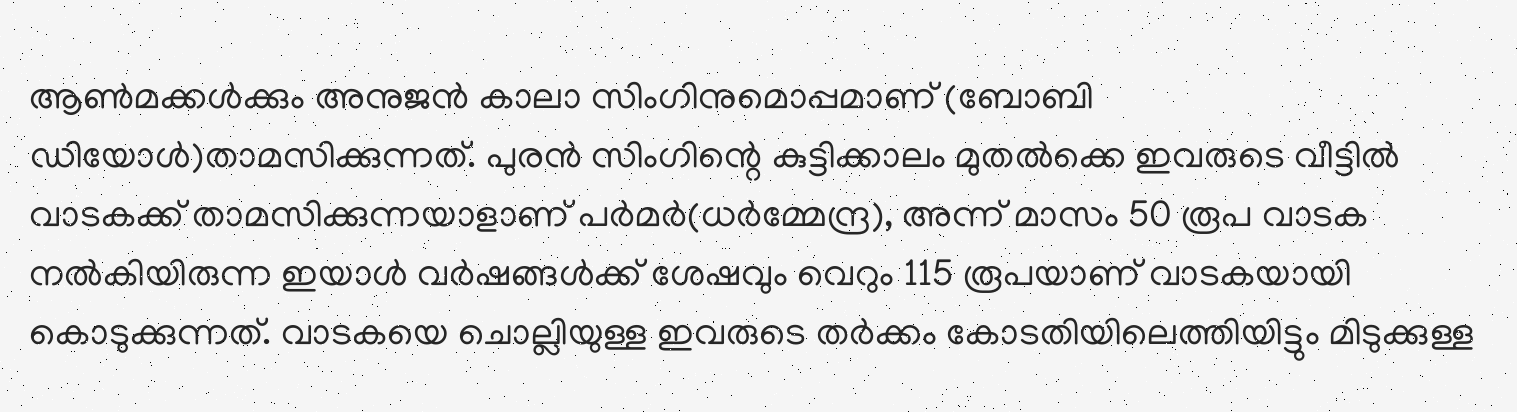ആൺമക്കൾക്കും അനുജൻ കാലാ സിംഗിനുമൊപ്പമാണ് (ബോബി ഡിയോൾ)താമസിക്കുന്നത്. പുരൻ സിംഗിന്റെ കുട്ടിക്കാലം മുതൽക്കെ ഇവരുടെ വീട്ടിൽ വാടകക്ക് താമസിക്കുന്നയാളാണ് പർമർ(ധർമ്മേന്ദ്ര), അന്ന് മാസം 50 രൂപ വാടക നൽകിയിരുന്ന ഇയാൾ വർഷങ്ങൾക്ക് ശേഷവും വെറും 115 രൂപയാണ് വാടകയായി കൊടുക്കുന്നത്. വാടകയെ ചൊല്ലിയുള്ള ഇവരുടെ തർക്കം കോടതിയിലെത്തിയിട്ടും മിടുക്കുള്ള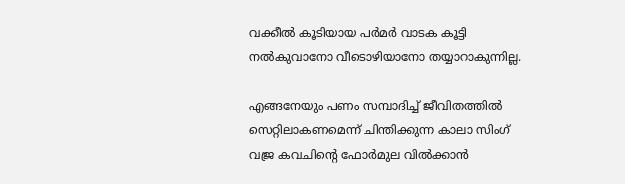വക്കീൽ കൂടിയായ പർമർ വാടക കൂട്ടി നൽകുവാനോ വീടൊഴിയാനോ തയ്യാറാകുന്നില്ല.

എങ്ങനേയും പണം സമ്പാദിച്ച് ജീവിതത്തിൽ സെറ്റിലാകണമെന്ന് ചിന്തിക്കുന്ന കാലാ സിംഗ് വജ്ര കവചിന്റെ ഫോർമുല വിൽക്കാൻ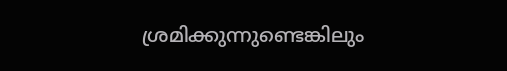ശ്രമിക്കുന്നുണ്ടെങ്കിലും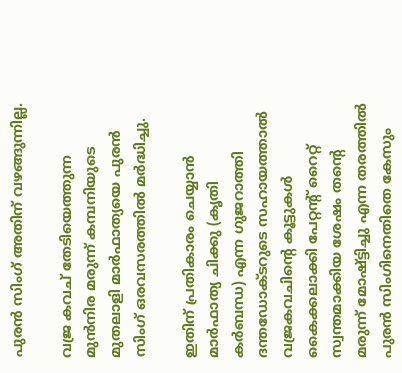പുരൻ സിംഗ് അതിന് വഴങ്ങുന്നില്ല.

വജ്ര കവച് തേടിയെത്തുന്ന മുൻനിര മരുന്ന് കമ്പനിയുടെ മുതലാളി മാർഫാത്യയെ പുരൻ സിംഗ് ഒരവസരത്തിൽ മർദ്ധിച്ചു.

ഇതിന് പ്രതികാരം ചെയ്യാൻ മാർഫാത്യ ചിക്കു (കൃതി കർബന്ധ) എന്ന ഗുജറാത്തി ദന്തഡോക്ടറുടെ സഹായത്താൽ വജ്രകവചിന്റെ കൂട്ടുകൾ കൈക്കലാക്കി പേറ്റന്റ് റൈറ്റ് സ്വന്തമാക്കിയ ശേഷം തന്റെ മരുന്ന് മോഷ്ട്ടിച്ചു എന്ന തരത്തിൽ പുരൻ സിംഗിനെതിതെ കേസും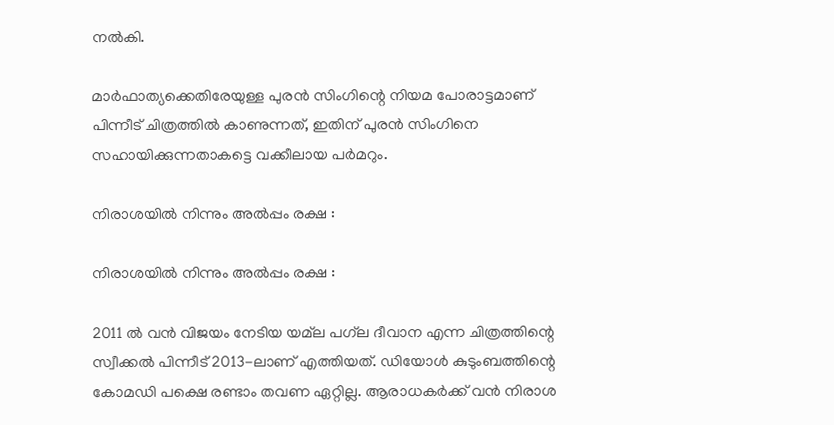നൽകി.

മാർഫാത്യക്കെതിരേയുള്ള പുരൻ സിംഗിന്റെ നിയമ പോരാട്ടമാണ് പിന്നീട് ചിത്രത്തിൽ കാണുന്നത്, ഇതിന് പുരൻ സിംഗിനെ സഹായിക്കുന്നതാകട്ടെ വക്കീലായ പർമറും.

നിരാശയിൽ നിന്നും അൽപ്പം രക്ഷ :

നിരാശയിൽ നിന്നും അൽപ്പം രക്ഷ :

2011 ൽ വൻ വിജയം നേടിയ യമ്‌ല പഗ്‌ല ദീവാന എന്ന ചിത്രത്തിന്റെ സ്വീക്കൽ പിന്നീട് 2013-ലാണ് എത്തിയത്. ഡിയോൾ കുടുംബത്തിന്റെ കോമഡി പക്ഷെ രണ്ടാം തവണ ഏറ്റില്ല. ആരാധകർക്ക് വൻ നിരാശ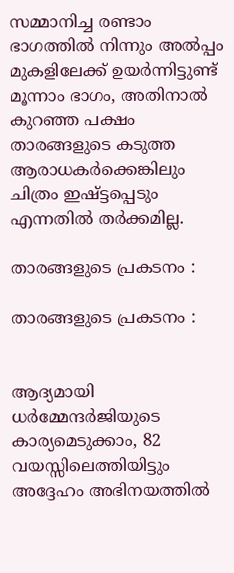സമ്മാനിച്ച രണ്ടാം ഭാഗത്തിൽ നിന്നും അൽപ്പം മുകളിലേക്ക് ഉയർന്നിട്ടുണ്ട് മൂന്നാം ഭാഗം, അതിനാൽ കുറഞ്ഞ പക്ഷം താരങ്ങളുടെ കടുത്ത ആരാധകർക്കെങ്കിലും ചിത്രം ഇഷ്ട്ടപ്പെടും എന്നതിൽ തർക്കമില്ല.

താരങ്ങളുടെ പ്രകടനം :

താരങ്ങളുടെ പ്രകടനം :


ആദ്യമായി ധർമ്മേന്ദർജിയുടെ കാര്യമെടുക്കാം, 82 വയസ്സിലെത്തിയിട്ടും അദ്ദേഹം അഭിനയത്തിൽ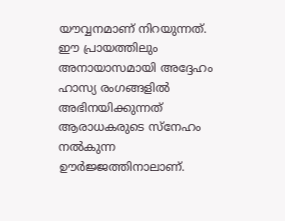യൗവ്വനമാണ് നിറയുന്നത്. ഈ പ്രായത്തിലും അനായാസമായി അദ്ദേഹം ഹാസ്യ രംഗങ്ങളിൽ അഭിനയിക്കുന്നത് ആരാധകരുടെ സ്നേഹം നൽകുന്ന ഊർജ്ജത്തിനാലാണ്.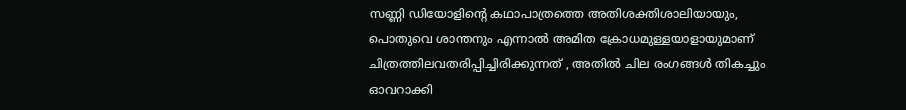സണ്ണി ഡിയോളിന്റെ കഥാപാത്രത്തെ അതിശക്തിശാലിയായും, പൊതുവെ ശാന്തനും എന്നാൽ അമിത ക്രോധമുള്ളയാളായുമാണ് ചിത്രത്തിലവതരിപ്പിച്ചിരിക്കുന്നത് , അതിൽ ചില രംഗങ്ങൾ തികച്ചും ഓവറാക്കി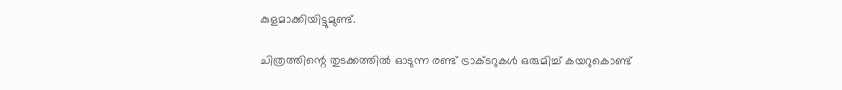കുളമാക്കിയിട്ടുമുണ്ട്.

ചിത്രത്തിന്റെ തുടക്കത്തിൽ ഓടുന്ന രണ്ട് ട്രാക്ടറുകൾ ഒരുമിച്ച് കയറുകൊണ്ട്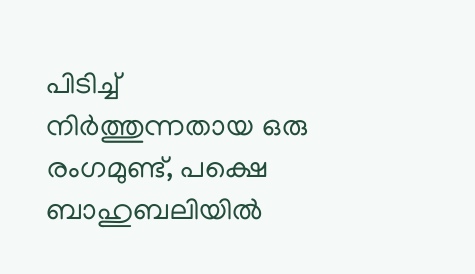പിടിച്ച് നിർത്തുന്നതായ ഒരു രംഗമുണ്ട്, പക്ഷെ ബാഹുബലിയിൽ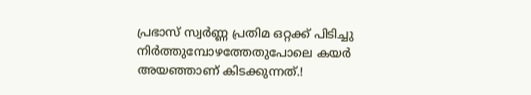പ്രഭാസ് സ്വർണ്ണ പ്രതിമ ഒറ്റക്ക് പിടിച്ചു നിർത്തുമ്പോഴത്തേതുപോലെ കയർ അയഞ്ഞാണ് കിടക്കുന്നത്.!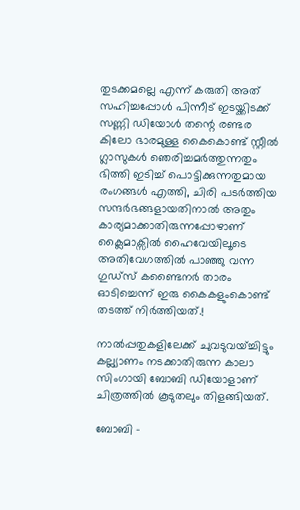തുടക്കമല്ലെ എന്ന് കരുതി അത് സഹിച്ചപ്പോൾ പിന്നീട് ഇടയ്ക്കിടക്ക് സണ്ണി ഡിയോൾ തന്റെ രണ്ടര കിലോ ഭാരമുള്ള കൈകൊണ്ട് സ്റ്റീൽ ഗ്ലാസുകൾ ഞെരിച്ചമർത്തുന്നതും ഭിത്തി ഇടിച്ച് പൊട്ടിക്കുന്നതുമായ രംഗങ്ങൾ എത്തി, ചിരി പടർത്തിയ സന്ദർഭങ്ങളായതിനാൽ അതും കാര്യമാക്കാതിരുന്നപ്പോഴാണ് ക്ലൈമാക്സിൽ ഹൈവേയിലൂടെ അതിവേഗത്തിൽ പാഞ്ഞു വന്ന ഗുഡ്സ് കണ്ടൈനർ താരം ഓടിച്ചെന്ന് ഇരു കൈകളുംകൊണ്ട് തടത്ത് നിർത്തിയത്‌.!

നാൽപ്പതുകളിലേക്ക് ചുവടുവയ്ച്ചിട്ടും കല്ല്യാണം നടക്കാതിരുന്ന കാലാ സിംഗായി ബോബി ഡിയോളാണ് ചിത്രത്തിൽ കൂടുതലും തിളങ്ങിയത്.

ബോബി -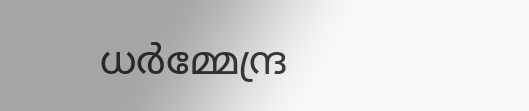ധർമ്മേന്ദ്ര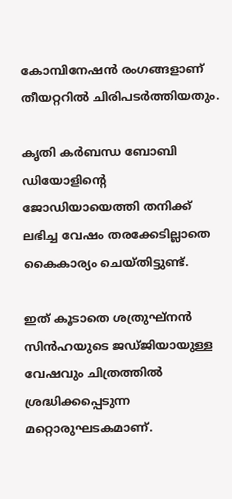കോമ്പിനേഷൻ രംഗങ്ങളാണ് തീയറ്ററിൽ ചിരിപടർത്തിയതും.

കൃതി കർബന്ധ ബോബി ഡിയോളിന്റെ ജോഡിയായെത്തി തനിക്ക് ലഭിച്ച വേഷം തരക്കേടില്ലാതെ കൈകാര്യം ചെയ്തിട്ടുണ്ട്.

ഇത് കൂടാതെ ശത്രുഘ്നൻ സിൻഹയുടെ ജഡ്ജിയായുള്ള വേഷവും ചിത്രത്തിൽ ശ്രദ്ധിക്കപ്പെടുന്ന മറ്റൊരുഘടകമാണ്.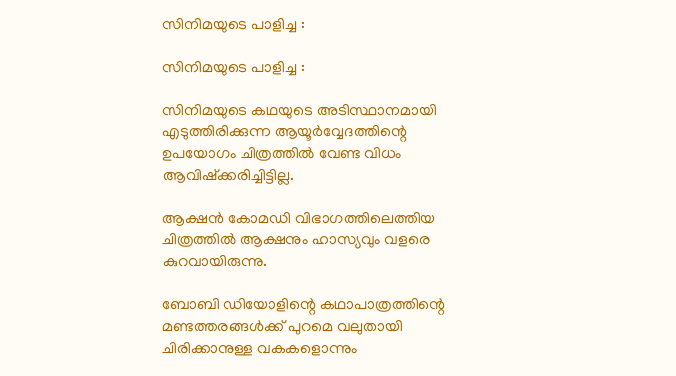സിനിമയുടെ പാളിച്ച :

സിനിമയുടെ പാളിച്ച :

സിനിമയുടെ കഥയുടെ അടിസ്ഥാനമായി എടുത്തിരിക്കുന്ന ആയൂർവ്വേദത്തിന്റെ ഉപയോഗം ചിത്രത്തിൽ വേണ്ട വിധം ആവിഷ്ക്കരിച്ചിട്ടില്ല.

ആക്ഷൻ കോമഡി വിഭാഗത്തിലെത്തിയ ചിത്രത്തിൽ ആക്ഷനും ഹാസ്യവും വളരെ കുറവായിരുന്നു.

ബോബി ഡിയോളിന്റെ കഥാപാത്രത്തിന്റെ മണ്ടത്തരങ്ങൾക്ക് പുറമെ വലുതായി ചിരിക്കാനുള്ള വകകളൊന്നും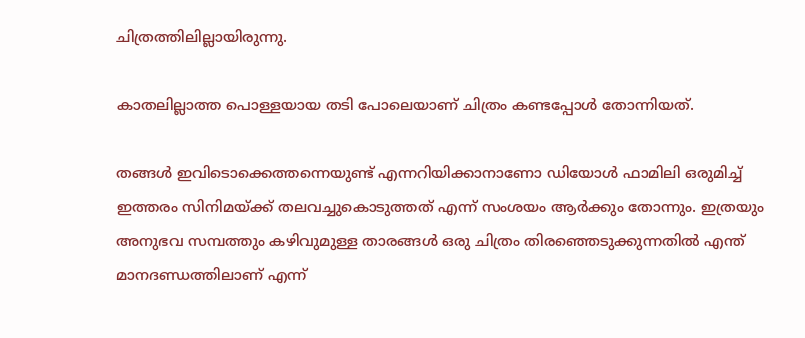ചിത്രത്തിലില്ലായിരുന്നു.

കാതലില്ലാത്ത പൊള്ളയായ തടി പോലെയാണ് ചിത്രം കണ്ടപ്പോൾ തോന്നിയത്.

തങ്ങൾ ഇവിടൊക്കെത്തന്നെയുണ്ട് എന്നറിയിക്കാനാണോ ഡിയോൾ ഫാമിലി ഒരുമിച്ച് ഇത്തരം സിനിമയ്ക്ക് തലവച്ചുകൊടുത്തത് എന്ന് സംശയം ആർക്കും തോന്നും. ഇത്രയും അനുഭവ സമ്പത്തും കഴിവുമുള്ള താരങ്ങൾ ഒരു ചിത്രം തിരഞ്ഞെടുക്കുന്നതിൽ എന്ത് മാനദണ്ഡത്തിലാണ് എന്ന്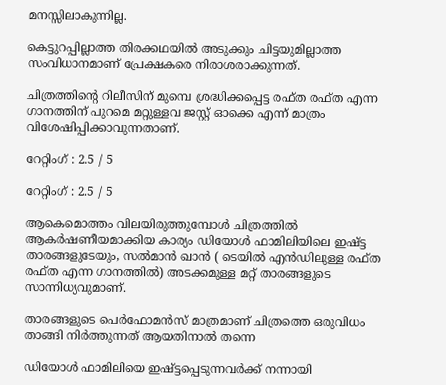മനസ്സിലാകുന്നില്ല.

കെട്ടുറപ്പില്ലാത്ത തിരക്കഥയിൽ അടുക്കും ചിട്ടയുമില്ലാത്ത സംവിധാനമാണ് പ്രേക്ഷകരെ നിരാശരാക്കുന്നത്.

ചിത്രത്തിന്റെ റിലീസിന് മുമ്പെ ശ്രദ്ധിക്കപ്പെട്ട രഫ്ത രഫ്ത എന്ന ഗാനത്തിന് പുറമെ മറ്റുള്ളവ ജസ്റ്റ് ഓക്കെ എന്ന് മാത്രം വിശേഷിപ്പിക്കാവുന്നതാണ്.

റേറ്റിംഗ് : 2.5 / 5

റേറ്റിംഗ് : 2.5 / 5

ആകെമൊത്തം വിലയിരുത്തുമ്പോൾ ചിത്രത്തിൽ ആകർഷണീയമാക്കിയ കാര്യം ഡിയോൾ ഫാമിലിയിലെ ഇഷ്ട്ട താരങ്ങളുടേയും, സൽമാൻ ഖാൻ ( ടെയിൽ എൻഡിലുള്ള രഫ്ത രഫ്ത എന്ന ഗാനത്തിൽ) അടക്കമുള്ള മറ്റ് താരങ്ങളുടെ സാന്നിധ്യവുമാണ്.

താരങ്ങളുടെ പെർഫോമൻസ് മാത്രമാണ് ചിത്രത്തെ ഒരുവിധം താങ്ങി നിർത്തുന്നത് ആയതിനാൽ തന്നെ

ഡിയോൾ ഫാമിലിയെ ഇഷ്ട്ടപ്പെടുന്നവർക്ക് നന്നായി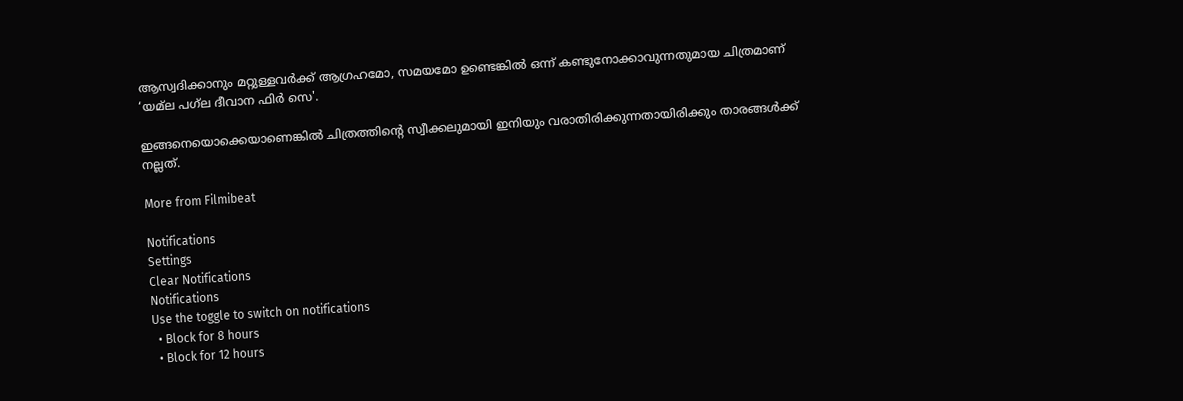ആസ്വദിക്കാനും മറ്റുള്ളവർക്ക് ആഗ്രഹമോ, സമയമോ ഉണ്ടെങ്കിൽ ഒന്ന് കണ്ടുനോക്കാവുന്നതുമായ ചിത്രമാണ് ‘യമ്‌ല പഗ്‌ല ദീവാന ഫിർ സെ'.

ഇങ്ങനെയൊക്കെയാണെങ്കിൽ ചിത്രത്തിന്റെ സ്വീക്കലുമായി ഇനിയും വരാതിരിക്കുന്നതായിരിക്കും താരങ്ങൾക്ക് നല്ലത്.

More from Filmibeat

Notifications
Settings
Clear Notifications
Notifications
Use the toggle to switch on notifications
  • Block for 8 hours
  • Block for 12 hours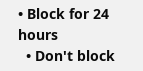• Block for 24 hours
  • Don't block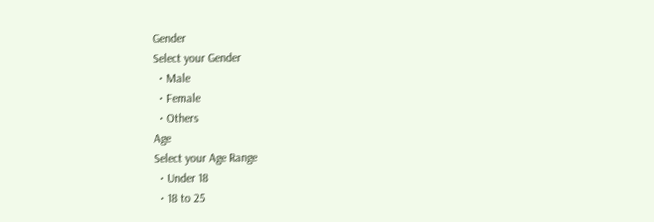Gender
Select your Gender
  • Male
  • Female
  • Others
Age
Select your Age Range
  • Under 18
  • 18 to 25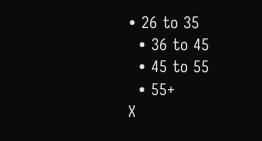• 26 to 35
  • 36 to 45
  • 45 to 55
  • 55+
X